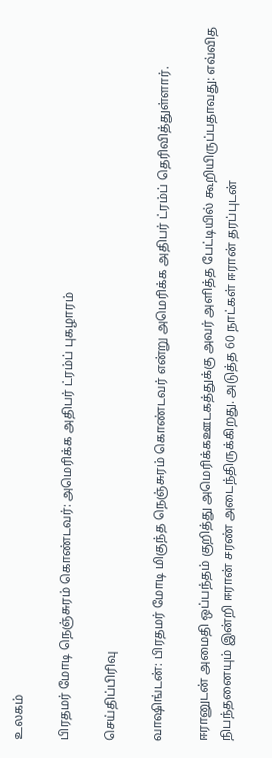உலகம்

பிரதமர் மோடி நெஞ்சுரம் கொண்டவர்: அமெரிக்க அதிபர் ட்ரம்ப் புகழாரம்

செய்திப்பிரிவு

வாஷிங்டன்: பிரதமர் மோடி மிகுந்த நெஞ்சுரம் கொண்டவர் என்று அமெரிக்க அதிபர் ட்ரம்ப் தெரிவித்துள்ளார்.

ஈரானுடன் அமைதி ஒப்பந்தம் குறித்து அமெரிக்கஊடகத்துக்கு அவர் அளித்த பேட்டியில் கூறியிருப்பதாவது: எவ்வித நிபந்தனையும் இன்றி ஈரான் சரண் அடைந்திருக்கிறது. அடுத்த 60 நாட்கள் ஈரான் தரப்புடன்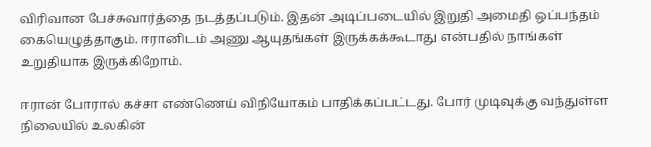விரிவான பேச்சுவார்த்தை நடத்தப்படும். இதன் அடிப்படையில் இறுதி அமைதி ஒப்பந்தம் கையெழுத்தாகும். ஈரானிடம் அணு ஆயுதங்கள் இருக்கக்கூடாது என்பதில் நாங்கள் உறுதியாக இருக்கிறோம்.

ஈரான் போரால் கச்சா எண்ணெய் விநியோகம் பாதிக்கப்பட்டது. போர் முடிவுக்கு வந்துள்ள நிலையில் உலகின்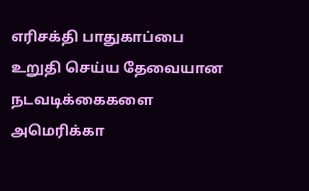எரிசக்தி பாதுகாப்பை உறுதி செய்ய தேவையான நடவடிக்கைகளை அமெரிக்கா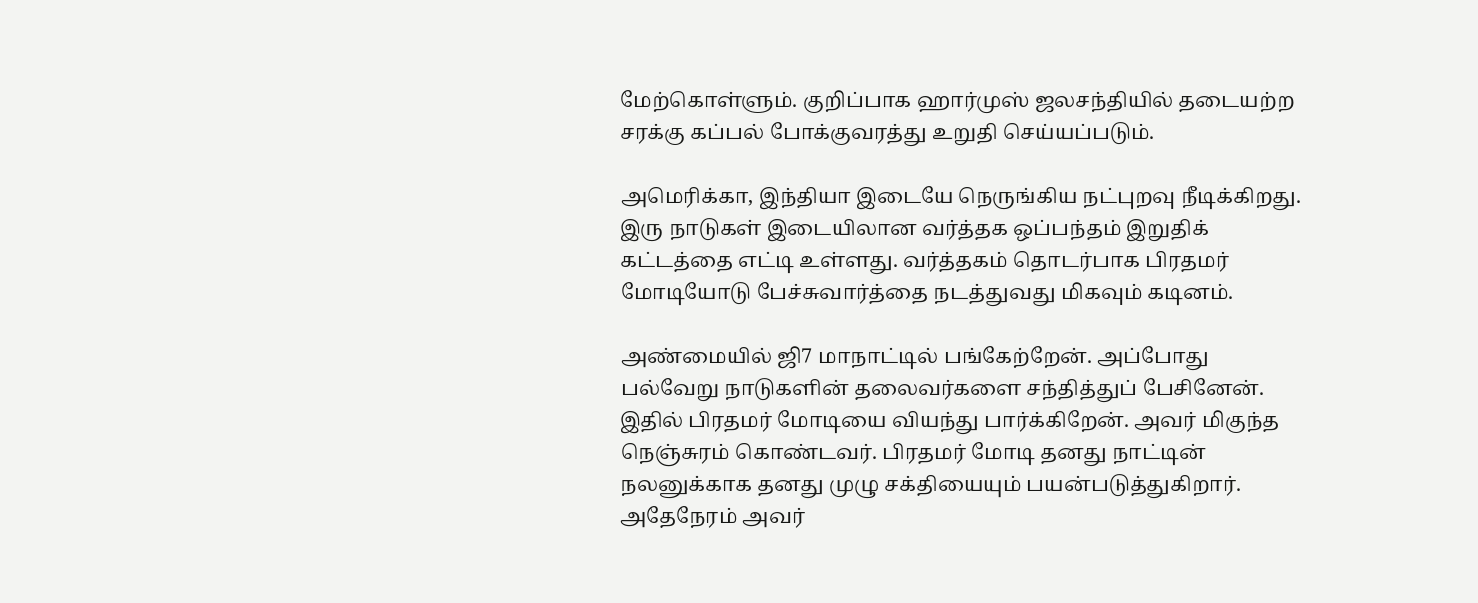மேற்கொள்ளும். குறிப்பாக ஹார்முஸ் ஜலசந்தியில் தடையற்ற சரக்கு கப்பல் போக்குவரத்து உறுதி செய்யப்படும்.

அமெரிக்கா, இந்தியா இடையே நெருங்கிய நட்புறவு நீடிக்கிறது. இரு நாடுகள் இடையிலான வர்த்தக ஒப்பந்தம் இறுதிக் கட்டத்தை எட்டி உள்ளது. வர்த்தகம் தொடர்பாக பிரதமர் மோடியோடு பேச்சுவார்த்தை நடத்துவது மிகவும் கடினம்.

அண்மையில் ஜி7 மாநாட்டில் பங்கேற்றேன். அப்போது பல்வேறு நாடுகளின் தலைவர்களை சந்தித்துப் பேசினேன். இதில் பிரதமர் மோடியை வியந்து பார்க்கிறேன். அவர் மிகுந்த நெஞ்சுரம் கொண்டவர். பிரதமர் மோடி தனது நாட்டின் நலனுக்காக தனது முழு சக்தியையும் பயன்படுத்துகிறார். அதேநேரம் அவர்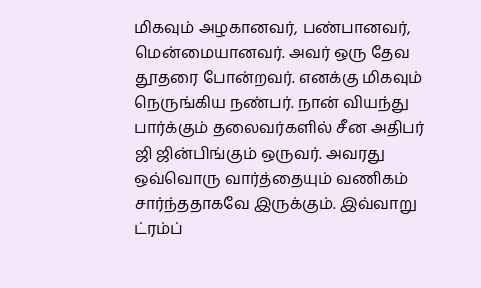மிகவும் அழகானவர், பண்பானவர், மென்மையானவர். அவர் ஒரு தேவ தூதரை போன்றவர். எனக்கு மிகவும் நெருங்கிய நண்பர். நான் வியந்து பார்க்கும் தலைவர்களில் சீன அதிபர் ஜி ஜின்பிங்கும் ஒருவர். அவரது ஒவ்வொரு வார்த்தையும் வணிகம் சார்ந்ததாகவே இருக்கும். இவ்வாறு ட்ரம்ப்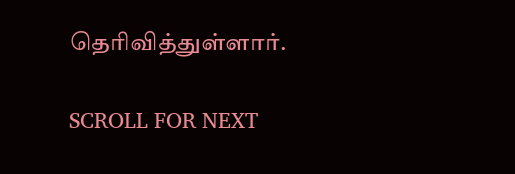தெரிவித்துள்ளார்.

SCROLL FOR NEXT